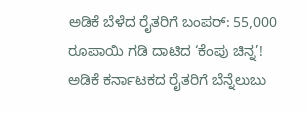ಅಡಿಕೆ ಬೆಳೆದ ರೈತರಿಗೆ ಬಂಪರ್: 55,000 ರೂಪಾಯಿ ಗಡಿ ದಾಟಿದ ‘ಕೆಂಪು ಚಿನ್ನ’!
ಅಡಿಕೆ ಕರ್ನಾಟಕದ ರೈತರಿಗೆ ಬೆನ್ನೆಲುಬು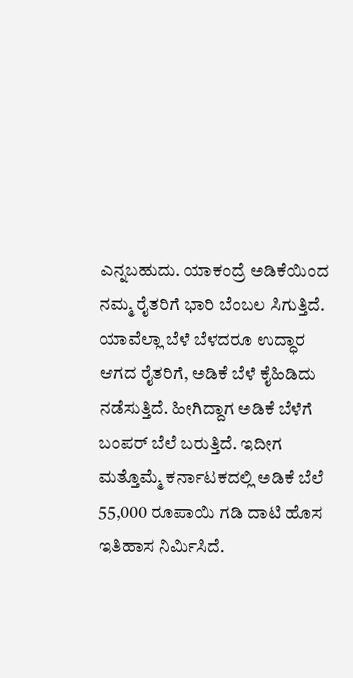ಎನ್ನಬಹುದು. ಯಾಕಂದ್ರೆ ಅಡಿಕೆಯಿಂದ ನಮ್ಮ ರೈತರಿಗೆ ಭಾರಿ ಬೆಂಬಲ ಸಿಗುತ್ತಿದೆ. ಯಾವೆಲ್ಲಾ ಬೆಳೆ ಬೆಳದರೂ ಉದ್ಧಾರ ಆಗದ ರೈತರಿಗೆ, ಅಡಿಕೆ ಬೆಳೆ ಕೈಹಿಡಿದು ನಡೆಸುತ್ತಿದೆ. ಹೀಗಿದ್ದಾಗ ಅಡಿಕೆ ಬೆಳೆಗೆ ಬಂಪರ್ ಬೆಲೆ ಬರುತ್ತಿದೆ. ಇದೀಗ ಮತ್ತೊಮ್ಮೆ ಕರ್ನಾಟಕದಲ್ಲಿ ಅಡಿಕೆ ಬೆಲೆ 55,000 ರೂಪಾಯಿ ಗಡಿ ದಾಟಿ ಹೊಸ ಇತಿಹಾಸ ನಿರ್ಮಿಸಿದೆ.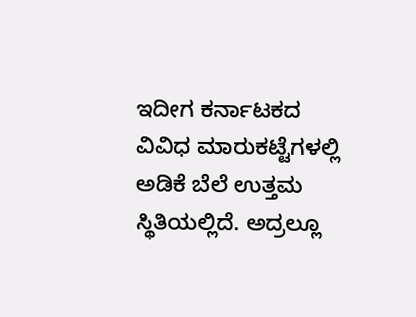ಇದೀಗ ಕರ್ನಾಟಕದ ವಿವಿಧ ಮಾರುಕಟ್ಟೆಗಳಲ್ಲಿ ಅಡಿಕೆ ಬೆಲೆ ಉತ್ತಮ ಸ್ಥಿತಿಯಲ್ಲಿದೆ. ಅದ್ರಲ್ಲೂ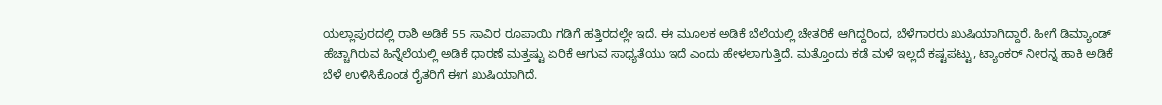ಯಲ್ಲಾಪುರದಲ್ಲಿ ರಾಶಿ ಅಡಿಕೆ 55 ಸಾವಿರ ರೂಪಾಯಿ ಗಡಿಗೆ ಹತ್ತಿರದಲ್ಲೇ ಇದೆ. ಈ ಮೂಲಕ ಅಡಿಕೆ ಬೆಲೆಯಲ್ಲಿ ಚೇತರಿಕೆ ಆಗಿದ್ದರಿಂದ, ಬೆಳೆಗಾರರು ಖುಷಿಯಾಗಿದ್ದಾರೆ. ಹೀಗೆ ಡಿಮ್ಯಾಂಡ್ ಹೆಚ್ಚಾಗಿರುವ ಹಿನ್ನೆಲೆಯಲ್ಲಿ ಅಡಿಕೆ ಧಾರಣೆ ಮತ್ತಷ್ಟು ಏರಿಕೆ ಆಗುವ ಸಾಧ್ಯತೆಯು ಇದೆ ಎಂದು ಹೇಳಲಾಗುತ್ತಿದೆ. ಮತ್ತೊಂದು ಕಡೆ ಮಳೆ ಇಲ್ಲದೆ ಕಷ್ಟಪಟ್ಟು, ಟ್ಯಾಂಕರ್ ನೀರನ್ನ ಹಾಕಿ ಅಡಿಕೆ ಬೆಳೆ ಉಳಿಸಿಕೊಂಡ ರೈತರಿಗೆ ಈಗ ಖುಷಿಯಾಗಿದೆ.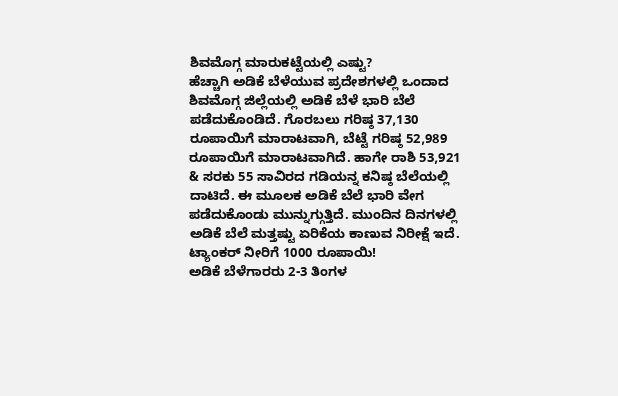ಶಿವಮೊಗ್ಗ ಮಾರುಕಟ್ಟೆಯಲ್ಲಿ ಎಷ್ಟು?
ಹೆಚ್ಚಾಗಿ ಅಡಿಕೆ ಬೆಳೆಯುವ ಪ್ರದೇಶಗಳಲ್ಲಿ ಒಂದಾದ ಶಿವಮೊಗ್ಗ ಜಿಲ್ಲೆಯಲ್ಲಿ ಅಡಿಕೆ ಬೆಳೆ ಭಾರಿ ಬೆಲೆ ಪಡೆದುಕೊಂಡಿದೆ. ಗೊರಬಲು ಗರಿಷ್ಠ 37,130 ರೂಪಾಯಿಗೆ ಮಾರಾಟವಾಗಿ, ಬೆಟ್ಟೆ ಗರಿಷ್ಠ 52,989 ರೂಪಾಯಿಗೆ ಮಾರಾಟವಾಗಿದೆ. ಹಾಗೇ ರಾಶಿ 53,921 & ಸರಕು 55 ಸಾವಿರದ ಗಡಿಯನ್ನ ಕನಿಷ್ಠ ಬೆಲೆಯಲ್ಲಿ ದಾಟಿದೆ. ಈ ಮೂಲಕ ಅಡಿಕೆ ಬೆಲೆ ಭಾರಿ ವೇಗ ಪಡೆದುಕೊಂಡು ಮುನ್ನುಗ್ಗುತ್ತಿದೆ. ಮುಂದಿನ ದಿನಗಳಲ್ಲಿ ಅಡಿಕೆ ಬೆಲೆ ಮತ್ತಷ್ಟು ಏರಿಕೆಯ ಕಾಣುವ ನಿರೀಕ್ಷೆ ಇದೆ.
ಟ್ಯಾಂಕರ್ ನೀರಿಗೆ 1000 ರೂಪಾಯಿ!
ಅಡಿಕೆ ಬೆಳೆಗಾರರು 2-3 ತಿಂಗಳ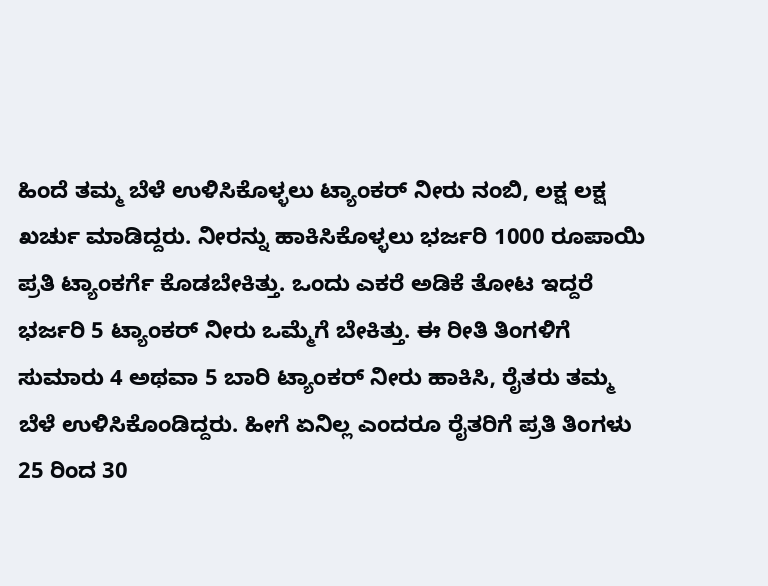ಹಿಂದೆ ತಮ್ಮ ಬೆಳೆ ಉಳಿಸಿಕೊಳ್ಳಲು ಟ್ಯಾಂಕರ್ ನೀರು ನಂಬಿ, ಲಕ್ಷ ಲಕ್ಷ ಖರ್ಚು ಮಾಡಿದ್ದರು. ನೀರನ್ನು ಹಾಕಿಸಿಕೊಳ್ಳಲು ಭರ್ಜರಿ 1000 ರೂಪಾಯಿ ಪ್ರತಿ ಟ್ಯಾಂಕರ್ಗೆ ಕೊಡಬೇಕಿತ್ತು. ಒಂದು ಎಕರೆ ಅಡಿಕೆ ತೋಟ ಇದ್ದರೆ ಭರ್ಜರಿ 5 ಟ್ಯಾಂಕರ್ ನೀರು ಒಮ್ಮೆಗೆ ಬೇಕಿತ್ತು. ಈ ರೀತಿ ತಿಂಗಳಿಗೆ ಸುಮಾರು 4 ಅಥವಾ 5 ಬಾರಿ ಟ್ಯಾಂಕರ್ ನೀರು ಹಾಕಿಸಿ, ರೈತರು ತಮ್ಮ ಬೆಳೆ ಉಳಿಸಿಕೊಂಡಿದ್ದರು. ಹೀಗೆ ಏನಿಲ್ಲ ಎಂದರೂ ರೈತರಿಗೆ ಪ್ರತಿ ತಿಂಗಳು 25 ರಿಂದ 30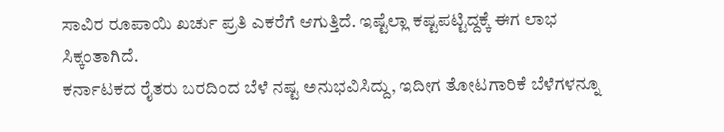ಸಾವಿರ ರೂಪಾಯಿ ಖರ್ಚು ಪ್ರತಿ ಎಕರೆಗೆ ಆಗುತ್ತಿದೆ. ಇಷ್ಟೆಲ್ಲಾ ಕಷ್ಟಪಟ್ಟಿದ್ದಕ್ಕೆ ಈಗ ಲಾಭ ಸಿಕ್ಕಂತಾಗಿದೆ.
ಕರ್ನಾಟಕದ ರೈತರು ಬರದಿಂದ ಬೆಳೆ ನಷ್ಟ ಅನುಭವಿಸಿದ್ದು, ಇದೀಗ ತೋಟಗಾರಿಕೆ ಬೆಳೆಗಳನ್ನೂ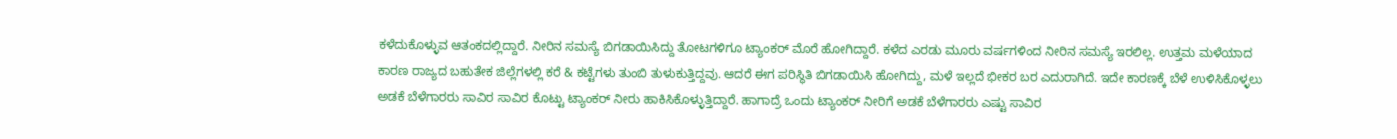ಕಳೆದುಕೊಳ್ಳುವ ಆತಂಕದಲ್ಲಿದ್ದಾರೆ. ನೀರಿನ ಸಮಸ್ಯೆ ಬಿಗಡಾಯಿಸಿದ್ದು ತೋಟಗಳಿಗೂ ಟ್ಯಾಂಕರ್ ಮೊರೆ ಹೋಗಿದ್ದಾರೆ. ಕಳೆದ ಎರಡು ಮೂರು ವರ್ಷಗಳಿಂದ ನೀರಿನ ಸಮಸ್ಯೆ ಇರಲಿಲ್ಲ. ಉತ್ತಮ ಮಳೆಯಾದ ಕಾರಣ ರಾಜ್ಯದ ಬಹುತೇಕ ಜಿಲ್ಲೆಗಳಲ್ಲಿ ಕರೆ & ಕಟ್ಟೆಗಳು ತುಂಬಿ ತುಳುಕುತ್ತಿದ್ದವು. ಆದರೆ ಈಗ ಪರಿಸ್ಥಿತಿ ಬಿಗಡಾಯಿಸಿ ಹೋಗಿದ್ದು, ಮಳೆ ಇಲ್ಲದೆ ಭೀಕರ ಬರ ಎದುರಾಗಿದೆ. ಇದೇ ಕಾರಣಕ್ಕೆ ಬೆಳೆ ಉಳಿಸಿಕೊಳ್ಳಲು ಅಡಕೆ ಬೆಳೆಗಾರರು ಸಾವಿರ ಸಾವಿರ ಕೊಟ್ಟು ಟ್ಯಾಂಕರ್ ನೀರು ಹಾಕಿಸಿಕೊಳ್ಳುತ್ತಿದ್ದಾರೆ. ಹಾಗಾದ್ರೆ ಒಂದು ಟ್ಯಾಂಕರ್ ನೀರಿಗೆ ಅಡಕೆ ಬೆಳೆಗಾರರು ಎಷ್ಟು ಸಾವಿರ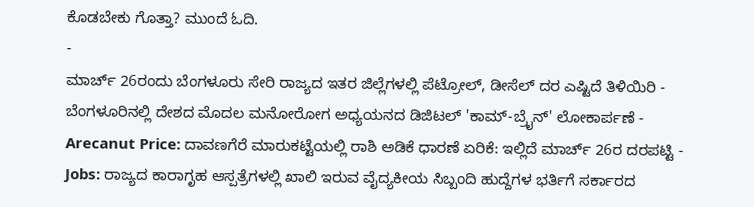ಕೊಡಬೇಕು ಗೊತ್ತಾ? ಮುಂದೆ ಓದಿ.
-
ಮಾರ್ಚ್ 26ರಂದು ಬೆಂಗಳೂರು ಸೇರಿ ರಾಜ್ಯದ ಇತರ ಜಿಲ್ಲೆಗಳಲ್ಲಿ ಪೆಟ್ರೋಲ್, ಡೀಸೆಲ್ ದರ ಎಷ್ಟಿದೆ ತಿಳಿಯಿರಿ -
ಬೆಂಗಳೂರಿನಲ್ಲಿ ದೇಶದ ಮೊದಲ ಮನೋರೋಗ ಅಧ್ಯಯನದ ಡಿಜಿಟಲ್ 'ಕಾಮ್-ಬ್ರೈನ್' ಲೋಕಾರ್ಪಣೆ -
Arecanut Price: ದಾವಣಗೆರೆ ಮಾರುಕಟ್ಟೆಯಲ್ಲಿ ರಾಶಿ ಅಡಿಕೆ ಧಾರಣೆ ಏರಿಕೆ: ಇಲ್ಲಿದೆ ಮಾರ್ಚ್ 26ರ ದರಪಟ್ಟಿ -
Jobs: ರಾಜ್ಯದ ಕಾರಾಗೃಹ ಆಸ್ಪತ್ರೆಗಳಲ್ಲಿ ಖಾಲಿ ಇರುವ ವೈದ್ಯಕೀಯ ಸಿಬ್ಬಂದಿ ಹುದ್ದೆಗಳ ಭರ್ತಿಗೆ ಸರ್ಕಾರದ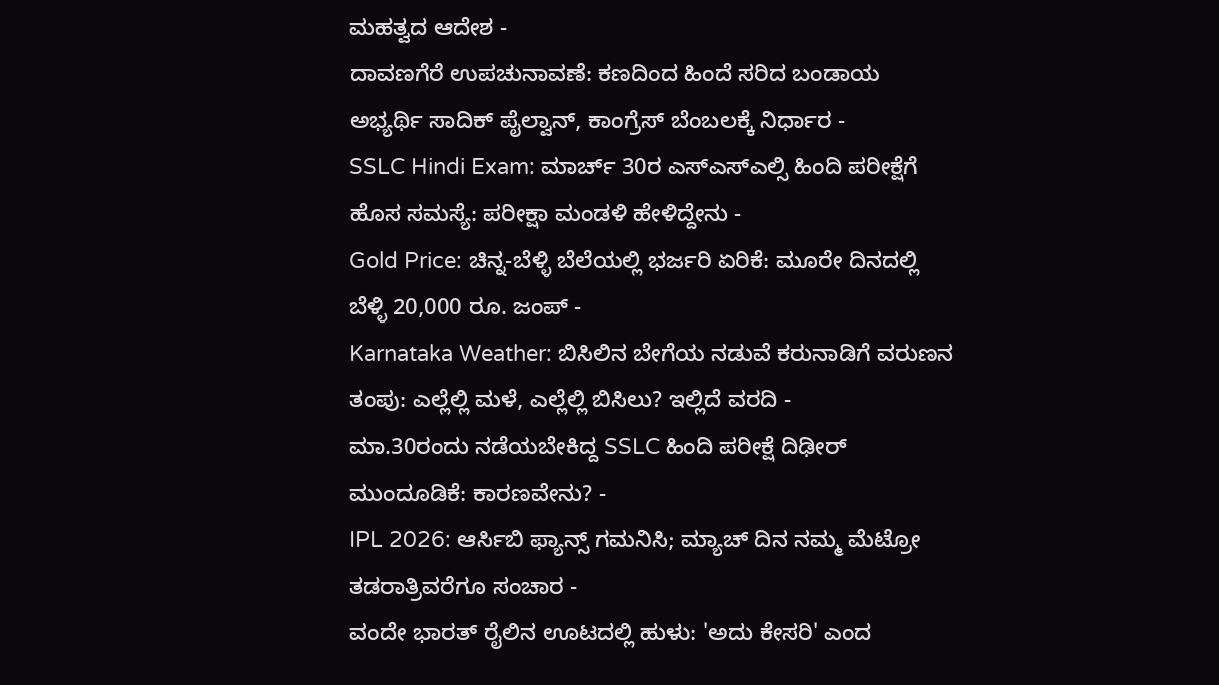ಮಹತ್ವದ ಆದೇಶ -
ದಾವಣಗೆರೆ ಉಪಚುನಾವಣೆ: ಕಣದಿಂದ ಹಿಂದೆ ಸರಿದ ಬಂಡಾಯ ಅಭ್ಯರ್ಥಿ ಸಾದಿಕ್ ಪೈಲ್ವಾನ್, ಕಾಂಗ್ರೆಸ್ ಬೆಂಬಲಕ್ಕೆ ನಿರ್ಧಾರ -
SSLC Hindi Exam: ಮಾರ್ಚ್ 30ರ ಎಸ್ಎಸ್ಎಲ್ಸಿ ಹಿಂದಿ ಪರೀಕ್ಷೆಗೆ ಹೊಸ ಸಮಸ್ಯೆ: ಪರೀಕ್ಷಾ ಮಂಡಳಿ ಹೇಳಿದ್ದೇನು -
Gold Price: ಚಿನ್ನ-ಬೆಳ್ಳಿ ಬೆಲೆಯಲ್ಲಿ ಭರ್ಜರಿ ಏರಿಕೆ: ಮೂರೇ ದಿನದಲ್ಲಿ ಬೆಳ್ಳಿ 20,000 ರೂ. ಜಂಪ್ -
Karnataka Weather: ಬಿಸಿಲಿನ ಬೇಗೆಯ ನಡುವೆ ಕರುನಾಡಿಗೆ ವರುಣನ ತಂಪು: ಎಲ್ಲೆಲ್ಲಿ ಮಳೆ, ಎಲ್ಲೆಲ್ಲಿ ಬಿಸಿಲು? ಇಲ್ಲಿದೆ ವರದಿ -
ಮಾ.30ರಂದು ನಡೆಯಬೇಕಿದ್ದ SSLC ಹಿಂದಿ ಪರೀಕ್ಷೆ ದಿಢೀರ್ ಮುಂದೂಡಿಕೆ: ಕಾರಣವೇನು? -
IPL 2026: ಆರ್ಸಿಬಿ ಫ್ಯಾನ್ಸ್ ಗಮನಿಸಿ; ಮ್ಯಾಚ್ ದಿನ ನಮ್ಮ ಮೆಟ್ರೋ ತಡರಾತ್ರಿವರೆಗೂ ಸಂಚಾರ -
ವಂದೇ ಭಾರತ್ ರೈಲಿನ ಊಟದಲ್ಲಿ ಹುಳು: 'ಅದು ಕೇಸರಿ' ಎಂದ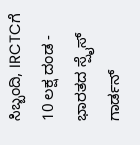ಸಿಬ್ಬಂದಿ, IRCTCಗೆ 10 ಲಕ್ಷ ದಂಡ -
ಭಾರತದ ಸ್ಪೈಸ್ ಗಾರ್ಡನ್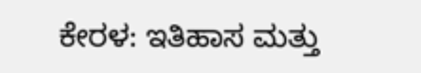ಕೇರಳ: ಇತಿಹಾಸ ಮತ್ತು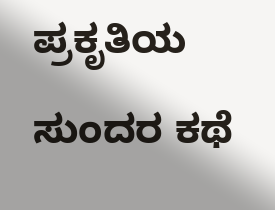ಪ್ರಕೃತಿಯ ಸುಂದರ ಕಥೆ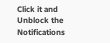Click it and Unblock the Notifications